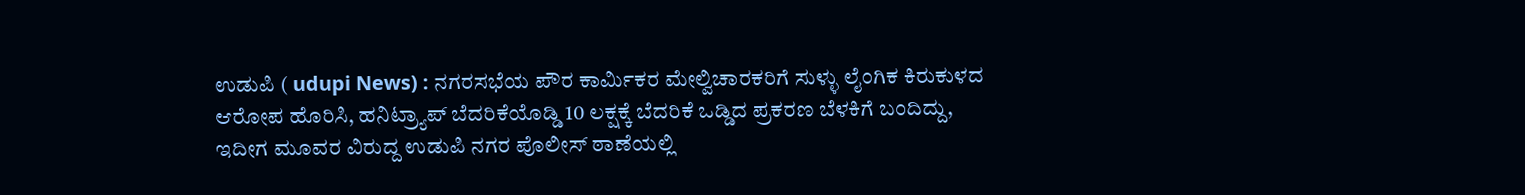ಉಡುಪಿ ( udupi News) : ನಗರಸಭೆಯ ಪೌರ ಕಾರ್ಮಿಕರ ಮೇಲ್ವಿಚಾರಕರಿಗೆ ಸುಳ್ಳು ಲೈಂಗಿಕ ಕಿರುಕುಳದ ಆರೋಪ ಹೊರಿಸಿ, ಹನಿಟ್ರ್ಯಾಪ್ ಬೆದರಿಕೆಯೊಡ್ಡಿ 10 ಲಕ್ಷಕ್ಕೆ ಬೆದರಿಕೆ ಒಡ್ಡಿದ ಪ್ರಕರಣ ಬೆಳಕಿಗೆ ಬಂದಿದ್ದು, ಇದೀಗ ಮೂವರ ವಿರುದ್ದ ಉಡುಪಿ ನಗರ ಪೊಲೀಸ್ ಠಾಣೆಯಲ್ಲಿ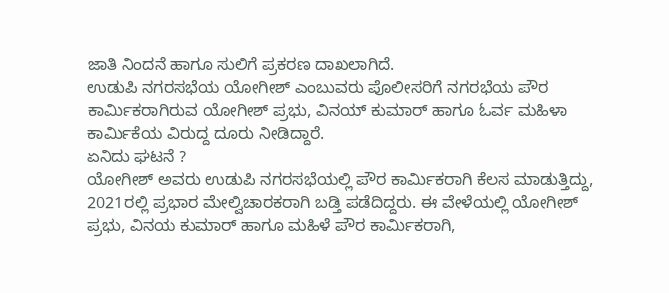ಜಾತಿ ನಿಂದನೆ ಹಾಗೂ ಸುಲಿಗೆ ಪ್ರಕರಣ ದಾಖಲಾಗಿದೆ.
ಉಡುಪಿ ನಗರಸಭೆಯ ಯೋಗೀಶ್ ಎಂಬುವರು ಪೊಲೀಸರಿಗೆ ನಗರಭೆಯ ಪೌರ ಕಾರ್ಮಿಕರಾಗಿರುವ ಯೋಗೀಶ್ ಪ್ರಭು, ವಿನಯ್ ಕುಮಾರ್ ಹಾಗೂ ಓರ್ವ ಮಹಿಳಾ ಕಾರ್ಮಿಕೆಯ ವಿರುದ್ದ ದೂರು ನೀಡಿದ್ದಾರೆ.
ಏನಿದು ಘಟನೆ ?
ಯೋಗೀಶ್ ಅವರು ಉಡುಪಿ ನಗರಸಭೆಯಲ್ಲಿ ಪೌರ ಕಾರ್ಮಿಕರಾಗಿ ಕೆಲಸ ಮಾಡುತ್ತಿದ್ದು, 2021ರಲ್ಲಿ ಪ್ರಭಾರ ಮೇಲ್ವಿಚಾರಕರಾಗಿ ಬಡ್ತಿ ಪಡೆದಿದ್ದರು. ಈ ವೇಳೆಯಲ್ಲಿ ಯೋಗೀಶ್ ಪ್ರಭು, ವಿನಯ ಕುಮಾರ್ ಹಾಗೂ ಮಹಿಳೆ ಪೌರ ಕಾರ್ಮಿಕರಾಗಿ,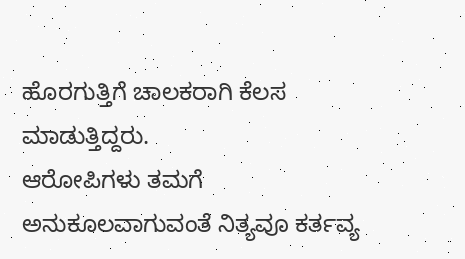ಹೊರಗುತ್ತಿಗೆ ಚಾಲಕರಾಗಿ ಕೆಲಸ ಮಾಡುತ್ತಿದ್ದರು.
ಆರೋಪಿಗಳು ತಮಗೆ ಅನುಕೂಲವಾಗುವಂತೆ ನಿತ್ಯವೂ ಕರ್ತವ್ಯ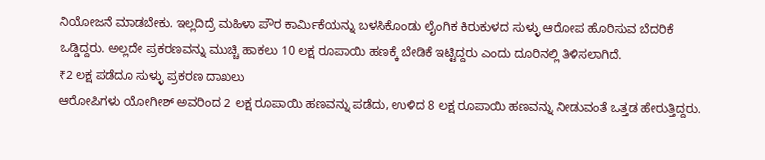ನಿಯೋಜನೆ ಮಾಡಬೇಕು. ಇಲ್ಲದಿದ್ರೆ ಮಹಿಳಾ ಪೌರ ಕಾರ್ಮಿಕೆಯನ್ನು ಬಳಸಿಕೊಂಡು ಲೈಂಗಿಕ ಕಿರುಕುಳದ ಸುಳ್ಳು ಆರೋಪ ಹೊರಿಸುವ ಬೆದರಿಕೆ ಒಡ್ಡಿದ್ದರು. ಅಲ್ಲದೇ ಪ್ರಕರಣವನ್ನು ಮುಚ್ಚಿ ಹಾಕಲು 10 ಲಕ್ಷ ರೂಪಾಯಿ ಹಣಕ್ಕೆ ಬೇಡಿಕೆ ಇಟ್ಟಿದ್ದರು ಎಂದು ದೂರಿನಲ್ಲಿ ತಿಳಿಸಲಾಗಿದೆ.
₹2 ಲಕ್ಷ ಪಡೆದೂ ಸುಳ್ಳು ಪ್ರಕರಣ ದಾಖಲು
ಆರೋಪಿಗಳು ಯೋಗೀಶ್ ಅವರಿಂದ 2 ಲಕ್ಷ ರೂಪಾಯಿ ಹಣವನ್ನು ಪಡೆದು, ಉಳಿದ 8 ಲಕ್ಷ ರೂಪಾಯಿ ಹಣವನ್ನು ನೀಡುವಂತೆ ಒತ್ತಡ ಹೇರುತ್ತಿದ್ದರು.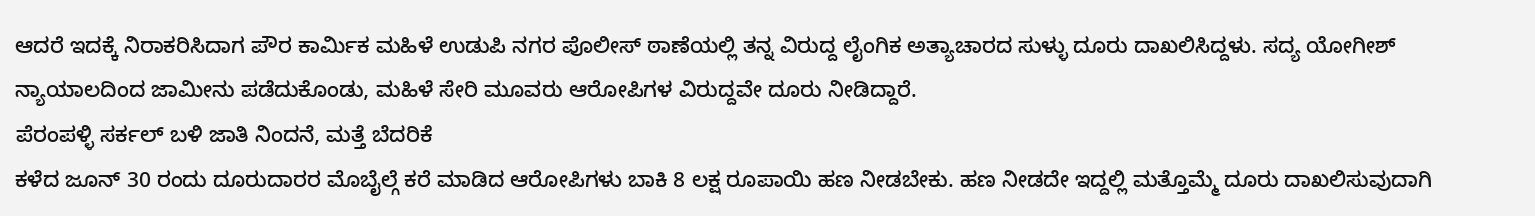ಆದರೆ ಇದಕ್ಕೆ ನಿರಾಕರಿಸಿದಾಗ ಪೌರ ಕಾರ್ಮಿಕ ಮಹಿಳೆ ಉಡುಪಿ ನಗರ ಪೊಲೀಸ್ ಠಾಣೆಯಲ್ಲಿ ತನ್ನ ವಿರುದ್ದ ಲೈಂಗಿಕ ಅತ್ಯಾಚಾರದ ಸುಳ್ಳು ದೂರು ದಾಖಲಿಸಿದ್ದಳು. ಸದ್ಯ ಯೋಗೀಶ್ ನ್ಯಾಯಾಲದಿಂದ ಜಾಮೀನು ಪಡೆದುಕೊಂಡು, ಮಹಿಳೆ ಸೇರಿ ಮೂವರು ಆರೋಪಿಗಳ ವಿರುದ್ದವೇ ದೂರು ನೀಡಿದ್ದಾರೆ.
ಪೆರಂಪಳ್ಳಿ ಸರ್ಕಲ್ ಬಳಿ ಜಾತಿ ನಿಂದನೆ, ಮತ್ತೆ ಬೆದರಿಕೆ
ಕಳೆದ ಜೂನ್ 30 ರಂದು ದೂರುದಾರರ ಮೊಬೈಲ್ಗೆ ಕರೆ ಮಾಡಿದ ಆರೋಪಿಗಳು ಬಾಕಿ 8 ಲಕ್ಷ ರೂಪಾಯಿ ಹಣ ನೀಡಬೇಕು. ಹಣ ನೀಡದೇ ಇದ್ದಲ್ಲಿ ಮತ್ತೊಮ್ಮೆ ದೂರು ದಾಖಲಿಸುವುದಾಗಿ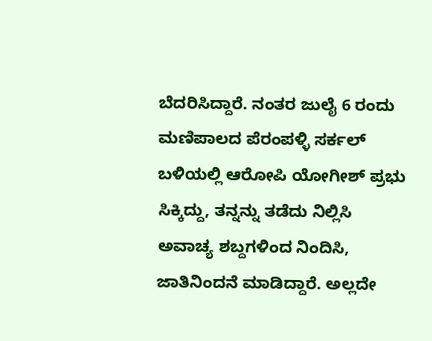ಬೆದರಿಸಿದ್ದಾರೆ. ನಂತರ ಜುಲೈ 6 ರಂದು ಮಣಿಪಾಲದ ಪೆರಂಪಳ್ಳಿ ಸರ್ಕಲ್ ಬಳಿಯಲ್ಲಿ ಆರೋಪಿ ಯೋಗೀಶ್ ಪ್ರಭು ಸಿಕ್ಕಿದ್ದು, ತನ್ನನ್ನು ತಡೆದು ನಿಲ್ಲಿಸಿ ಅವಾಚ್ಯ ಶಬ್ದಗಳಿಂದ ನಿಂದಿಸಿ, ಜಾತಿನಿಂದನೆ ಮಾಡಿದ್ದಾರೆ. ಅಲ್ಲದೇ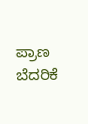ಪ್ರಾಣ ಬೆದರಿಕೆ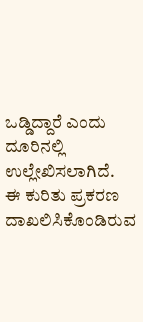ಒಡ್ಡಿದ್ದಾರೆ ಎಂದು ದೂರಿನಲ್ಲಿ ಉಲ್ಲೇಖಿಸಲಾಗಿದೆ.
ಈ ಕುರಿತು ಪ್ರಕರಣ ದಾಖಲಿಸಿಕೊಂಡಿರುವ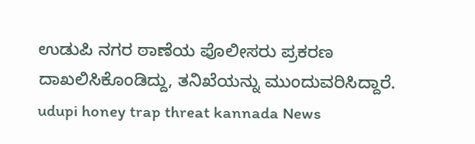ಉಡುಪಿ ನಗರ ಠಾಣೆಯ ಪೊಲೀಸರು ಪ್ರಕರಣ ದಾಖಲಿಸಿಕೊಂಡಿದ್ದು, ತನಿಖೆಯನ್ನು ಮುಂದುವರಿಸಿದ್ದಾರೆ.
udupi honey trap threat kannada News